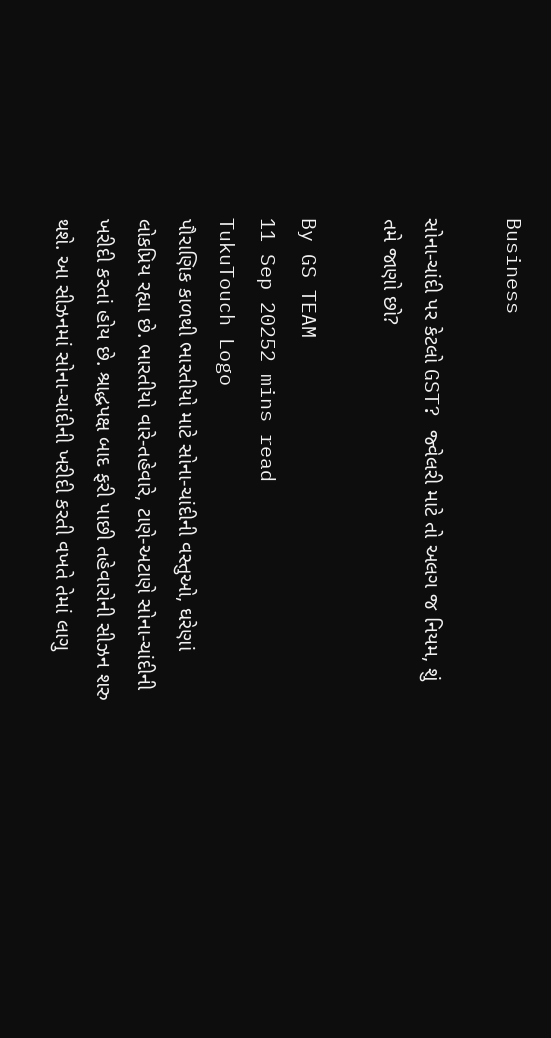Business

સોના-ચાંદી પર કેટલો GST? જ્વેલરી માટે તો અલગ જ નિયમ, શું તમે જાણો છો?

By GS TEAM
11 Sep 20252 mins read
TukuTouch Logo
પૌરાણિક કાળથી ભારતીયો માટે સોના-ચાંદીની વસ્તુઓ, ઘરેણાં લોકપ્રિય રહ્યા છે. ભારતીયો વારે-તહેવારે, ટાણે-અટાણે સોના-ચાંદીની ખરીદી કરતાં હોય છે. શ્રાદ્ધપક્ષ બાદ ફરી પાછી તહેવારોની સીઝન શરુ થશે. આ સીઝનમાં સોના-ચાંદીની ખરીદી કરતી વખતે તેમાં લાગુ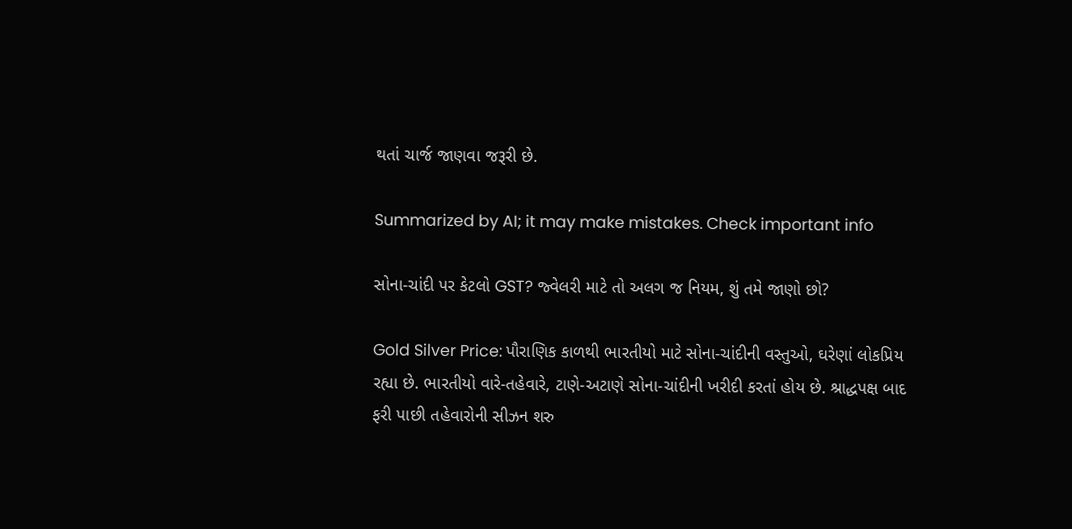થતાં ચાર્જ જાણવા જરૂરી છે.

Summarized by AI; it may make mistakes. Check important info

સોના-ચાંદી પર કેટલો GST? જ્વેલરી માટે તો અલગ જ નિયમ, શું તમે જાણો છો?

Gold Silver Price: પૌરાણિક કાળથી ભારતીયો માટે સોના-ચાંદીની વસ્તુઓ, ઘરેણાં લોકપ્રિય રહ્યા છે. ભારતીયો વારે-તહેવારે, ટાણે-અટાણે સોના-ચાંદીની ખરીદી કરતાં હોય છે. શ્રાદ્ધપક્ષ બાદ ફરી પાછી તહેવારોની સીઝન શરુ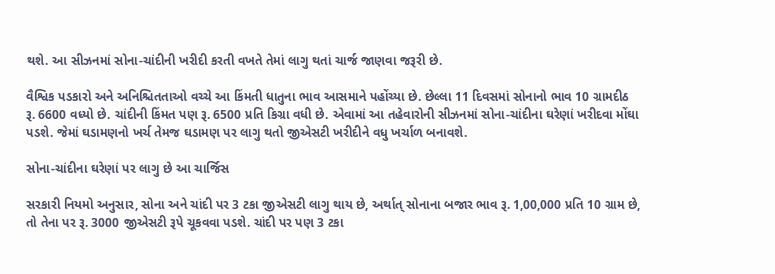થશે. આ સીઝનમાં સોના-ચાંદીની ખરીદી કરતી વખતે તેમાં લાગુ થતાં ચાર્જ જાણવા જરૂરી છે.

વૈશ્વિક પડકારો અને અનિશ્ચિતતાઓ વચ્ચે આ કિંમતી ધાતુના ભાવ આસમાને પહોંચ્યા છે. છેલ્લા 11 દિવસમાં સોનાનો ભાવ 10 ગ્રામદીઠ રૂ. 6600 વધ્યો છે. ચાંદીની કિંમત પણ રૂ. 6500 પ્રતિ કિગ્રા વધી છે. એવામાં આ તહેવારોની સીઝનમાં સોના-ચાંદીના ઘરેણાં ખરીદવા મોંઘા પડશે. જેમાં ઘડામણનો ખર્ચ તેમજ ઘડામણ પર લાગુ થતો જીએસટી ખરીદીને વધુ ખર્ચાળ બનાવશે.

સોના-ચાંદીના ઘરેણાં પર લાગુ છે આ ચાર્જિસ

સરકારી નિયમો અનુસાર, સોના અને ચાંદી પર 3 ટકા જીએસટી લાગુ થાય છે, અર્થાત્ સોનાના બજાર ભાવ રૂ. 1,00,000 પ્રતિ 10 ગ્રામ છે, તો તેના પર રૂ. 3000 જીએસટી રૂપે ચૂકવવા પડશે. ચાંદી પર પણ 3 ટકા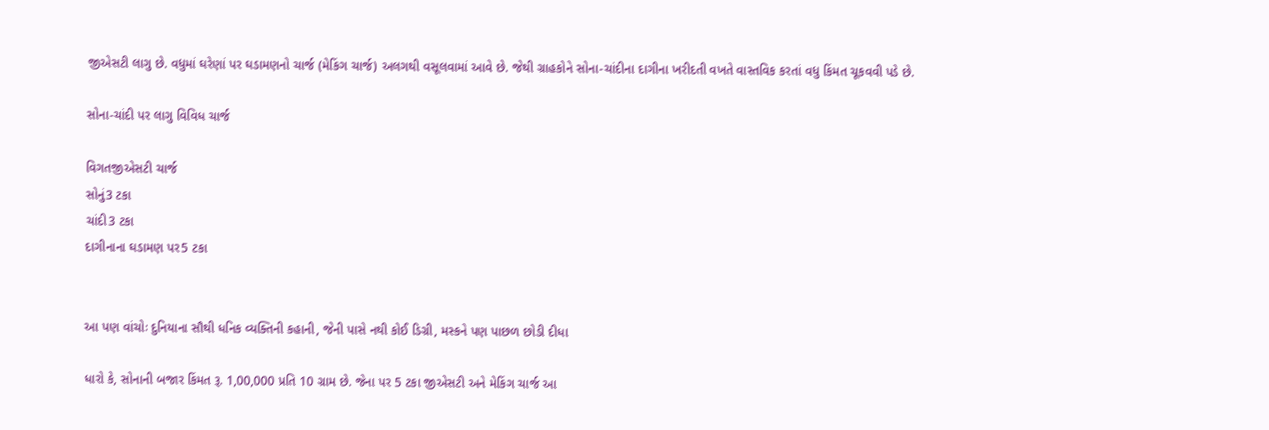જીએસટી લાગુ છે. વધુમાં ઘરેણાં પર ઘડામણનો ચાર્જ (મેકિંગ ચાર્જ) અલગથી વસૂલવામાં આવે છે. જેથી ગ્રાહકોને સોના-ચાંદીના દાગીના ખરીદતી વખતે વાસ્તવિક કરતાં વધુ કિંમત ચૂકવવી પડે છે.

સોના-ચાંદી પર લાગુ વિવિધ ચાર્જ

વિગતજીએસટી ચાર્જ
સોનું3 ટકા
ચાંદી3 ટકા
દાગીનાના ઘડામણ પર5 ટકા


આ પણ વાંચોઃ દુનિયાના સૌથી ધનિક વ્યક્તિની કહાની, જેની પાસે નથી કોઈ ડિગ્રી, મસ્કને પણ પાછળ છોડી દીધા

ધારો કે, સોનાની બજાર કિંમત રૂ. 1,00,000 પ્રતિ 10 ગ્રામ છે. જેના પર 5 ટકા જીએસટી અને મેકિંગ ચાર્જ આ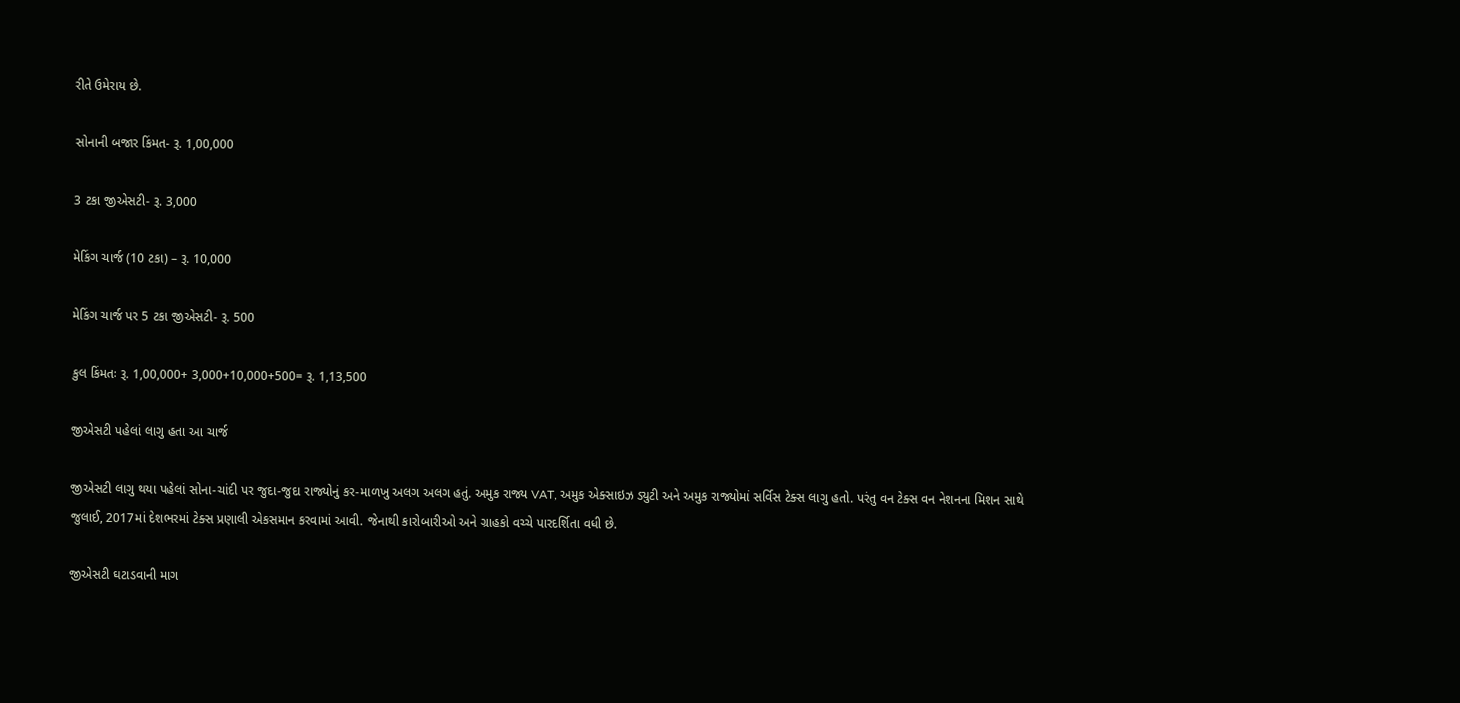રીતે ઉમેરાય છે.

સોનાની બજાર કિંમત- રૂ. 1,00,000

3 ટકા જીએસટી- રૂ. 3,000

મેકિંગ ચાર્જ (10 ટકા) – રૂ. 10,000

મેકિંગ ચાર્જ પર 5 ટકા જીએસટી- રૂ. 500

કુલ કિંમતઃ રૂ. 1,00,000+ 3,000+10,000+500= રૂ. 1,13,500

જીએસટી પહેલાં લાગુ હતા આ ચાર્જ

જીએસટી લાગુ થયા પહેલાં સોના-ચાંદી પર જુદા-જુદા રાજ્યોનું કર-માળખુ અલગ અલગ હતું. અમુક રાજ્ય VAT, અમુક એક્સાઇઝ ડ્યુટી અને અમુક રાજ્યોમાં સર્વિસ ટેક્સ લાગુ હતો. પરંતુ વન ટેક્સ વન નેશનના મિશન સાથે જુલાઈ, 2017માં દેશભરમાં ટેક્સ પ્રણાલી એકસમાન કરવામાં આવી. જેનાથી કારોબારીઓ અને ગ્રાહકો વચ્ચે પારદર્શિતા વધી છે.

જીએસટી ઘટાડવાની માગ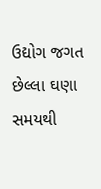ઉદ્યોગ જગત છેલ્લા ઘણા સમયથી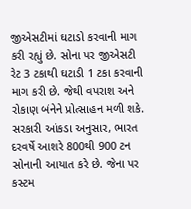જીએસટીમાં ઘટાડો કરવાની માગ કરી રહ્યું છે. સોના પર જીએસટી રેટ 3 ટકાથી ઘટાડી 1 ટકા કરવાની માગ કરી છે. જેથી વપરાશ અને રોકાણ બંનેને પ્રોત્સાહન મળી શકે. સરકારી આંકડા અનુસાર, ભારત દરવર્ષે આશરે 800થી 900 ટન સોનાની આયાત કરે છે. જેના પર કસ્ટમ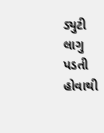ડ્યુટી લાગુ પડતી હોવાથી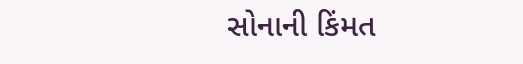સોનાની કિંમત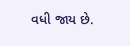વધી જાય છે.